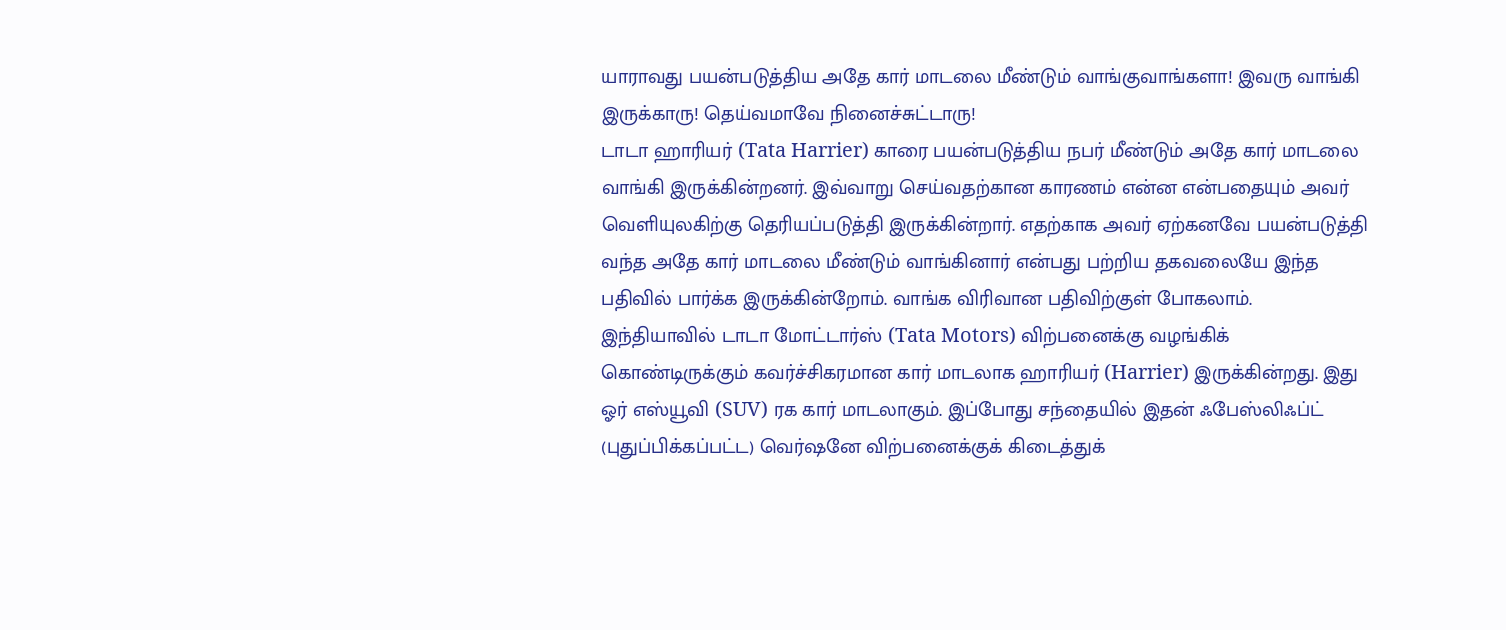யாராவது பயன்படுத்திய அதே கார் மாடலை மீண்டும் வாங்குவாங்களா! இவரு வாங்கி இருக்காரு! தெய்வமாவே நினைச்சுட்டாரு!
டாடா ஹாரியர் (Tata Harrier) காரை பயன்படுத்திய நபர் மீண்டும் அதே கார் மாடலை வாங்கி இருக்கின்றனர். இவ்வாறு செய்வதற்கான காரணம் என்ன என்பதையும் அவர் வெளியுலகிற்கு தெரியப்படுத்தி இருக்கின்றார். எதற்காக அவர் ஏற்கனவே பயன்படுத்தி வந்த அதே கார் மாடலை மீண்டும் வாங்கினார் என்பது பற்றிய தகவலையே இந்த பதிவில் பார்க்க இருக்கின்றோம். வாங்க விரிவான பதிவிற்குள் போகலாம்.
இந்தியாவில் டாடா மோட்டார்ஸ் (Tata Motors) விற்பனைக்கு வழங்கிக் கொண்டிருக்கும் கவர்ச்சிகரமான கார் மாடலாக ஹாரியர் (Harrier) இருக்கின்றது. இது ஓர் எஸ்யூவி (SUV) ரக கார் மாடலாகும். இப்போது சந்தையில் இதன் ஃபேஸ்லிஃப்ட் (புதுப்பிக்கப்பட்ட) வெர்ஷனே விற்பனைக்குக் கிடைத்துக்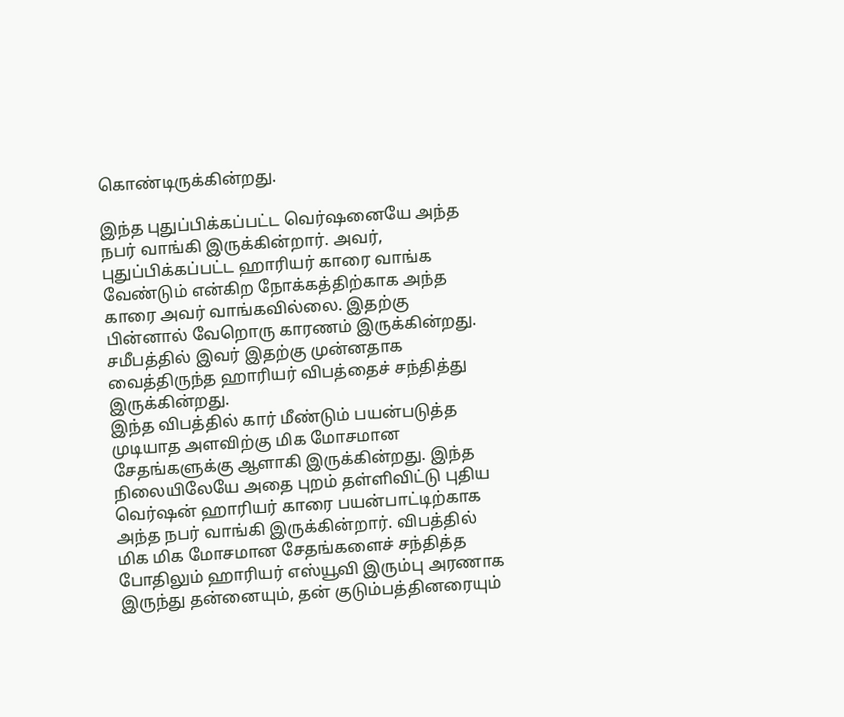கொண்டிருக்கின்றது.

இந்த புதுப்பிக்கப்பட்ட வெர்ஷனையே அந்த நபர் வாங்கி இருக்கின்றார். அவர், புதுப்பிக்கப்பட்ட ஹாரியர் காரை வாங்க வேண்டும் என்கிற நோக்கத்திற்காக அந்த காரை அவர் வாங்கவில்லை. இதற்கு பின்னால் வேறொரு காரணம் இருக்கின்றது. சமீபத்தில் இவர் இதற்கு முன்னதாக வைத்திருந்த ஹாரியர் விபத்தைச் சந்தித்து இருக்கின்றது.
இந்த விபத்தில் கார் மீண்டும் பயன்படுத்த முடியாத அளவிற்கு மிக மோசமான சேதங்களுக்கு ஆளாகி இருக்கின்றது. இந்த நிலையிலேயே அதை புறம் தள்ளிவிட்டு புதிய வெர்ஷன் ஹாரியர் காரை பயன்பாட்டிற்காக அந்த நபர் வாங்கி இருக்கின்றார். விபத்தில் மிக மிக மோசமான சேதங்களைச் சந்தித்த போதிலும் ஹாரியர் எஸ்யூவி இரும்பு அரணாக இருந்து தன்னையும், தன் குடும்பத்தினரையும்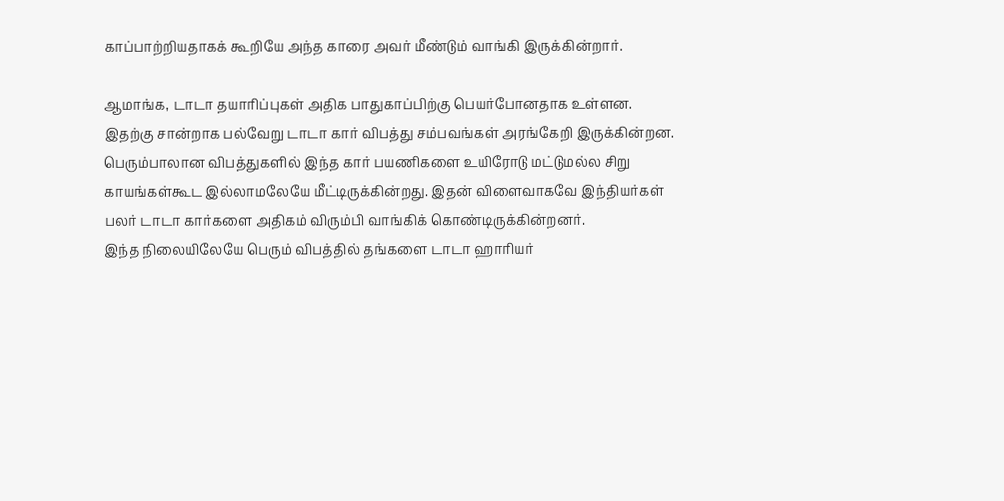காப்பாற்றியதாகக் கூறியே அந்த காரை அவர் மீண்டும் வாங்கி இருக்கின்றார்.

ஆமாங்க, டாடா தயாரிப்புகள் அதிக பாதுகாப்பிற்கு பெயர்போனதாக உள்ளன. இதற்கு சான்றாக பல்வேறு டாடா கார் விபத்து சம்பவங்கள் அரங்கேறி இருக்கின்றன. பெரும்பாலான விபத்துகளில் இந்த கார் பயணிகளை உயிரோடு மட்டுமல்ல சிறு காயங்கள்கூட இல்லாமலேயே மீட்டிருக்கின்றது. இதன் விளைவாகவே இந்தியர்கள் பலர் டாடா கார்களை அதிகம் விரும்பி வாங்கிக் கொண்டிருக்கின்றனர்.
இந்த நிலையிலேயே பெரும் விபத்தில் தங்களை டாடா ஹாரியர்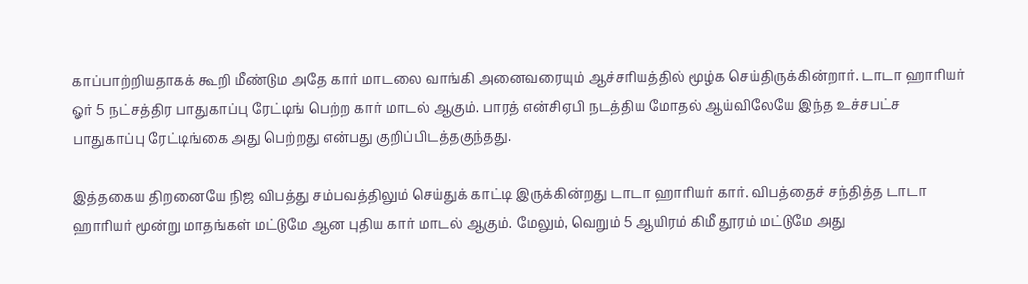காப்பாற்றியதாகக் கூறி மீண்டும அதே கார் மாடலை வாங்கி அனைவரையும் ஆச்சரியத்தில் மூழ்க செய்திருக்கின்றார். டாடா ஹாரியர் ஓர் 5 நட்சத்திர பாதுகாப்பு ரேட்டிங் பெற்ற கார் மாடல் ஆகும். பாரத் என்சிஏபி நடத்திய மோதல் ஆய்விலேயே இந்த உச்சபட்ச பாதுகாப்பு ரேட்டிங்கை அது பெற்றது என்பது குறிப்பிடத்தகுந்தது.

இத்தகைய திறனையே நிஜ விபத்து சம்பவத்திலும் செய்துக் காட்டி இருக்கின்றது டாடா ஹாரியர் கார். விபத்தைச் சந்தித்த டாடா ஹாரியர் மூன்று மாதங்கள் மட்டுமே ஆன புதிய கார் மாடல் ஆகும். மேலும், வெறும் 5 ஆயிரம் கிமீ தூரம் மட்டுமே அது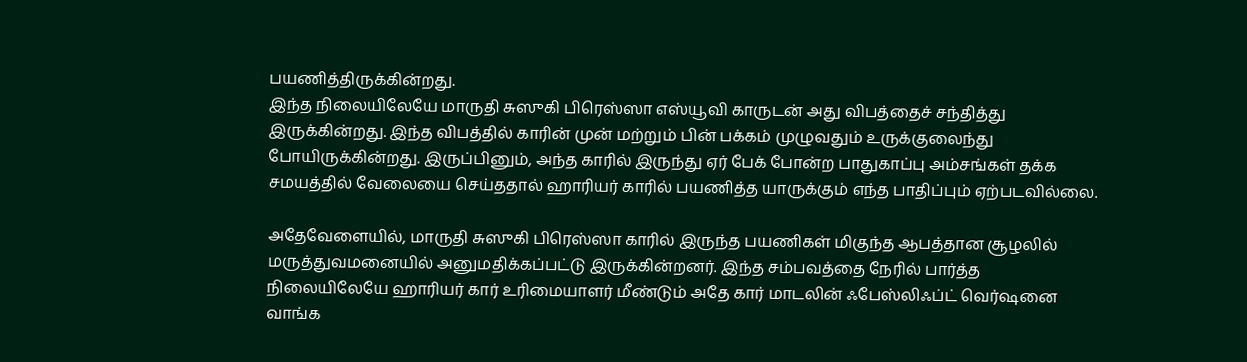பயணித்திருக்கின்றது.
இந்த நிலையிலேயே மாருதி சுஸுகி பிரெஸ்ஸா எஸ்யூவி காருடன் அது விபத்தைச் சந்தித்து இருக்கின்றது. இந்த விபத்தில் காரின் முன் மற்றும் பின் பக்கம் முழுவதும் உருக்குலைந்து போயிருக்கின்றது. இருப்பினும், அந்த காரில் இருந்து ஏர் பேக் போன்ற பாதுகாப்பு அம்சங்கள் தக்க சமயத்தில் வேலையை செய்ததால் ஹாரியர் காரில் பயணித்த யாருக்கும் எந்த பாதிப்பும் ஏற்படவில்லை.

அதேவேளையில், மாருதி சுஸுகி பிரெஸ்ஸா காரில் இருந்த பயணிகள் மிகுந்த ஆபத்தான சூழலில் மருத்துவமனையில் அனுமதிக்கப்பட்டு இருக்கின்றனர். இந்த சம்பவத்தை நேரில் பார்த்த நிலையிலேயே ஹாரியர் கார் உரிமையாளர் மீண்டும் அதே கார் மாடலின் ஃபேஸ்லிஃப்ட் வெர்ஷனை வாங்க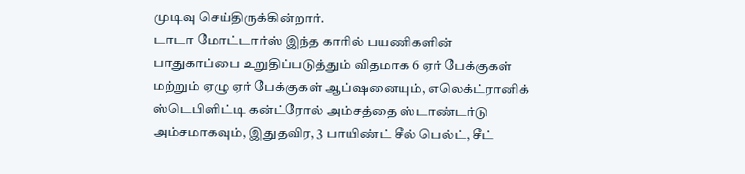முடிவு செய்திருக்கின்றார்.
டாடா மோட்டார்ஸ் இந்த காரில் பயணிகளின் பாதுகாப்பை உறுதிப்படுத்தும் விதமாக 6 ஏர் பேக்குகள் மற்றும் ஏழு ஏர் பேக்குகள் ஆப்ஷனையும், எலெக்ட்ரானிக் ஸ்டெபிளிட்டி கன்ட்ரோல் அம்சத்தை ஸ்டாண்டர்டு அம்சமாகவும், இதுதவிர, 3 பாயிண்ட் சீல் பெல்ட், சீட்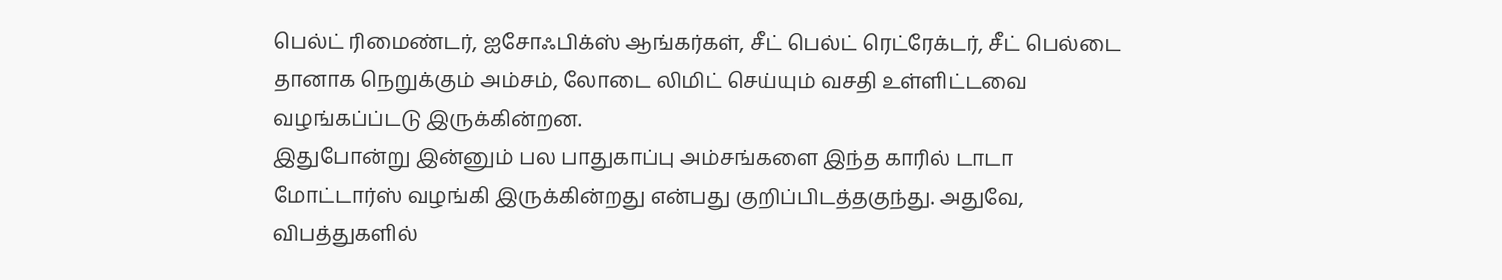பெல்ட் ரிமைண்டர், ஐசோஃபிக்ஸ் ஆங்கர்கள், சீட் பெல்ட் ரெட்ரேக்டர், சீட் பெல்டை தானாக நெறுக்கும் அம்சம், லோடை லிமிட் செய்யும் வசதி உள்ளிட்டவை வழங்கப்ப்டடு இருக்கின்றன.
இதுபோன்று இன்னும் பல பாதுகாப்பு அம்சங்களை இந்த காரில் டாடா மோட்டார்ஸ் வழங்கி இருக்கின்றது என்பது குறிப்பிடத்தகுந்து. அதுவே, விபத்துகளில்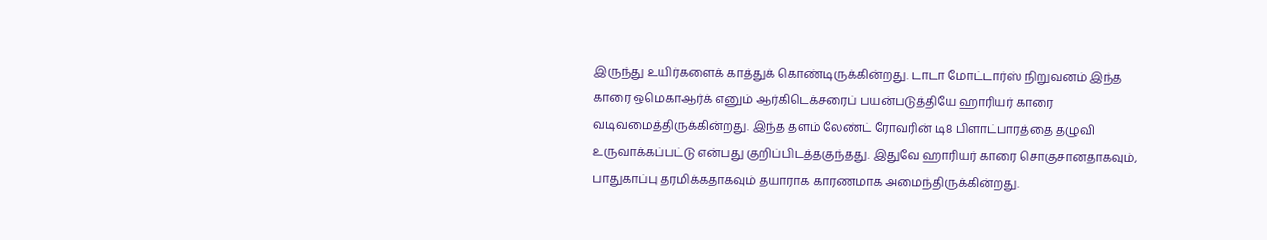இருந்து உயிர்களைக் காத்துக் கொண்டிருக்கின்றது. டாடா மோட்டார்ஸ் நிறுவனம் இந்த காரை ஒமெகாஆர்க் எனும் ஆர்கிடெக்சரைப் பயன்படுத்தியே ஹாரியர் காரை வடிவமைத்திருக்கின்றது. இந்த தளம் லேண்ட் ரோவரின் டி8 பிளாட்பாரத்தை தழுவி உருவாக்கப்பட்டு என்பது குறிப்பிடத்தகுந்தது. இதுவே ஹாரியர் காரை சொகுசானதாகவும், பாதுகாப்பு தரமிக்கதாகவும் தயாராக காரணமாக அமைந்திருக்கின்றது.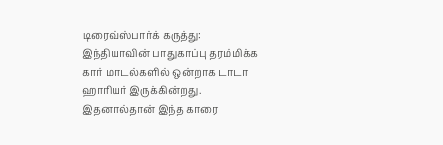டிரைவ்ஸ்பார்க் கருத்து: இந்தியாவின் பாதுகாப்பு தரம்மிக்க கார் மாடல்களில் ஒன்றாக டாடா ஹாரியர் இருக்கின்றது. இதனால்தான் இந்த காரை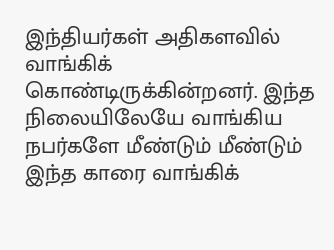இந்தியர்கள் அதிகளவில் வாங்கிக் கொண்டிருக்கின்றனர். இந்த நிலையிலேயே வாங்கிய நபர்களே மீண்டும் மீண்டும் இந்த காரை வாங்கிக்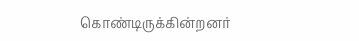கொண்டிருக்கின்றனர்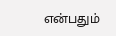என்பதும்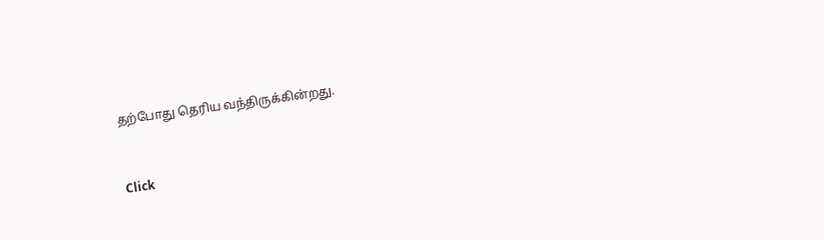தற்போது தெரிய வந்திருக்கின்றது.


Click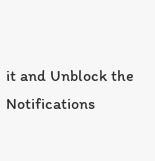it and Unblock the Notifications